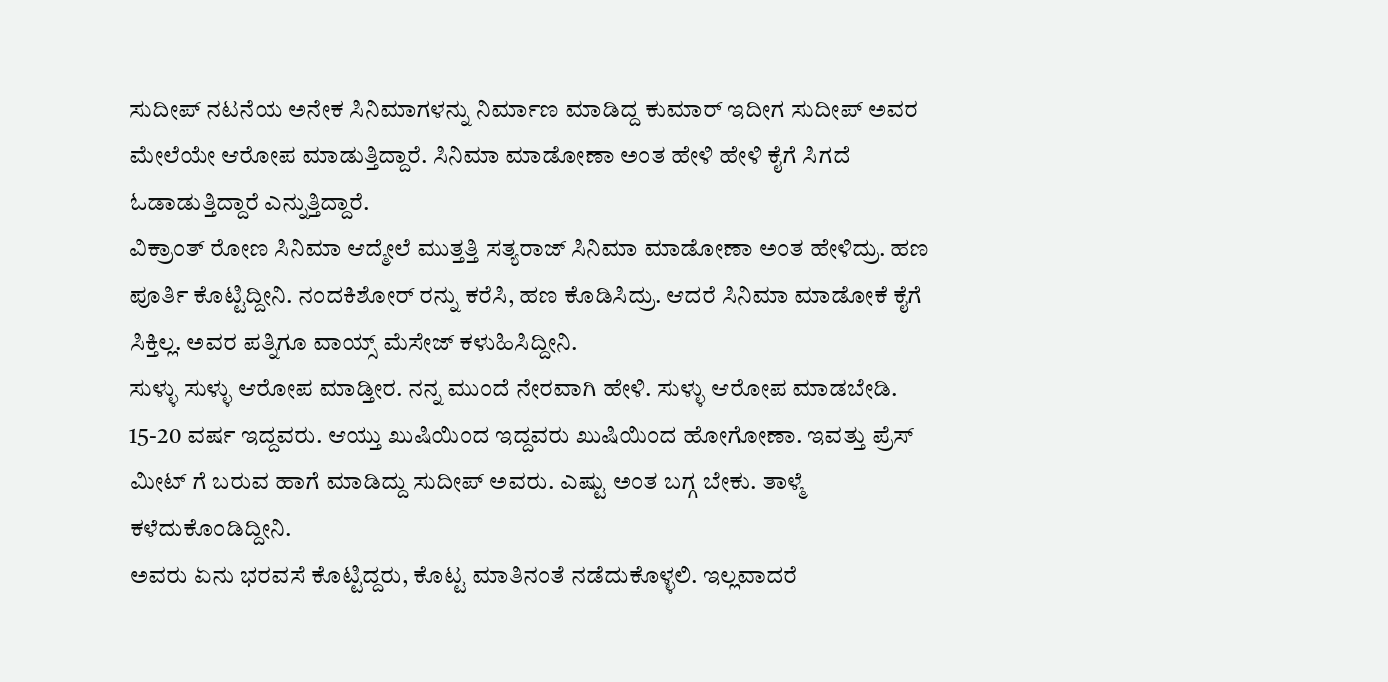ಸುದೀಪ್ ನಟನೆಯ ಅನೇಕ ಸಿನಿಮಾಗಳನ್ನು ನಿರ್ಮಾಣ ಮಾಡಿದ್ದ ಕುಮಾರ್ ಇದೀಗ ಸುದೀಪ್ ಅವರ ಮೇಲೆಯೇ ಆರೋಪ ಮಾಡುತ್ತಿದ್ದಾರೆ. ಸಿನಿಮಾ ಮಾಡೋಣಾ ಅಂತ ಹೇಳಿ ಹೇಳಿ ಕೈಗೆ ಸಿಗದೆ ಓಡಾಡುತ್ತಿದ್ದಾರೆ ಎನ್ನುತ್ತಿದ್ದಾರೆ.
ವಿಕ್ರಾಂತ್ ರೋಣ ಸಿನಿಮಾ ಆದ್ಮೇಲೆ ಮುತ್ತತ್ತಿ ಸತ್ಯರಾಜ್ ಸಿನಿಮಾ ಮಾಡೋಣಾ ಅಂತ ಹೇಳಿದ್ರು. ಹಣ ಪೂರ್ತಿ ಕೊಟ್ಟಿದ್ದೀನಿ. ನಂದಕಿಶೋರ್ ರನ್ನು ಕರೆಸಿ, ಹಣ ಕೊಡಿಸಿದ್ರು. ಆದರೆ ಸಿನಿಮಾ ಮಾಡೋಕೆ ಕೈಗೆ ಸಿಕ್ತಿಲ್ಲ. ಅವರ ಪತ್ನಿಗೂ ವಾಯ್ಸ್ ಮೆಸೇಜ್ ಕಳುಹಿಸಿದ್ದೀನಿ.
ಸುಳ್ಳು ಸುಳ್ಳು ಆರೋಪ ಮಾಡ್ತೀರ. ನನ್ನ ಮುಂದೆ ನೇರವಾಗಿ ಹೇಳಿ. ಸುಳ್ಳು ಆರೋಪ ಮಾಡಬೇಡಿ. 15-20 ವರ್ಷ ಇದ್ದವರು. ಆಯ್ತು ಖುಷಿಯಿಂದ ಇದ್ದವರು ಖುಷಿಯಿಂದ ಹೋಗೋಣಾ. ಇವತ್ತು ಪ್ರೆಸ್ ಮೀಟ್ ಗೆ ಬರುವ ಹಾಗೆ ಮಾಡಿದ್ದು ಸುದೀಪ್ ಅವರು. ಎಷ್ಟು ಅಂತ ಬಗ್ಗ ಬೇಕು. ತಾಳ್ಮೆ ಕಳೆದುಕೊಂಡಿದ್ದೀನಿ.
ಅವರು ಏನು ಭರವಸೆ ಕೊಟ್ಟಿದ್ದರು, ಕೊಟ್ಟ ಮಾತಿನಂತೆ ನಡೆದುಕೊಳ್ಳಲಿ. ಇಲ್ಲವಾದರೆ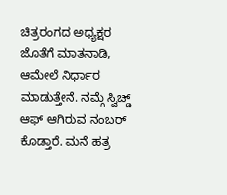ಚಿತ್ರರಂಗದ ಅಧ್ಯಕ್ಷರ ಜೊತೆಗೆ ಮಾತನಾಡಿ, ಆಮೇಲೆ ನಿರ್ಧಾರ ಮಾಡುತ್ತೇನೆ. ನಮ್ಗೆ ಸ್ವಿಚ್ಡ್ ಆಫ್ ಆಗಿರುವ ನಂಬರ್ ಕೊಡ್ತಾರೆ. ಮನೆ ಹತ್ರ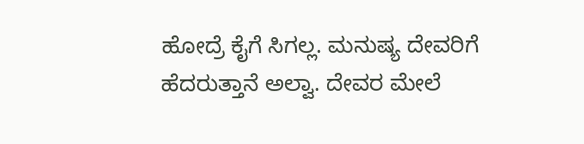ಹೋದ್ರೆ ಕೈಗೆ ಸಿಗಲ್ಲ. ಮನುಷ್ಯ ದೇವರಿಗೆ ಹೆದರುತ್ತಾನೆ ಅಲ್ವಾ. ದೇವರ ಮೇಲೆ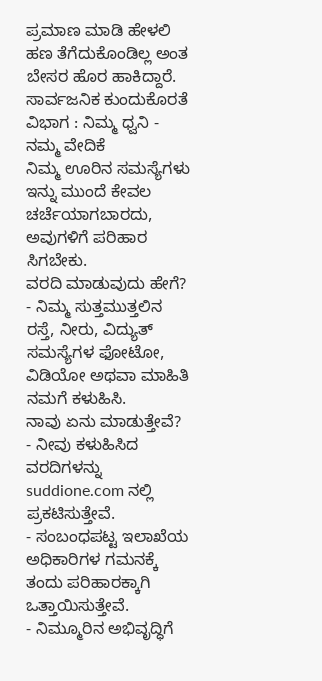ಪ್ರಮಾಣ ಮಾಡಿ ಹೇಳಲಿ ಹಣ ತೆಗೆದುಕೊಂಡಿಲ್ಲ ಅಂತ ಬೇಸರ ಹೊರ ಹಾಕಿದ್ದಾರೆ.
ಸಾರ್ವಜನಿಕ ಕುಂದುಕೊರತೆ ವಿಭಾಗ : ನಿಮ್ಮ ಧ್ವನಿ - ನಮ್ಮ ವೇದಿಕೆ
ನಿಮ್ಮ ಊರಿನ ಸಮಸ್ಯೆಗಳು ಇನ್ನು ಮುಂದೆ ಕೇವಲ ಚರ್ಚೆಯಾಗಬಾರದು, ಅವುಗಳಿಗೆ ಪರಿಹಾರ ಸಿಗಬೇಕು.
ವರದಿ ಮಾಡುವುದು ಹೇಗೆ?
- ನಿಮ್ಮ ಸುತ್ತಮುತ್ತಲಿನ ರಸ್ತೆ, ನೀರು, ವಿದ್ಯುತ್ ಸಮಸ್ಯೆಗಳ ಫೋಟೋ, ವಿಡಿಯೋ ಅಥವಾ ಮಾಹಿತಿ ನಮಗೆ ಕಳುಹಿಸಿ.
ನಾವು ಏನು ಮಾಡುತ್ತೇವೆ?
- ನೀವು ಕಳುಹಿಸಿದ ವರದಿಗಳನ್ನು suddione.com ನಲ್ಲಿ ಪ್ರಕಟಿಸುತ್ತೇವೆ.
- ಸಂಬಂಧಪಟ್ಟ ಇಲಾಖೆಯ ಅಧಿಕಾರಿಗಳ ಗಮನಕ್ಕೆ ತಂದು ಪರಿಹಾರಕ್ಕಾಗಿ ಒತ್ತಾಯಿಸುತ್ತೇವೆ.
- ನಿಮ್ಮೂರಿನ ಅಭಿವೃದ್ಧಿಗೆ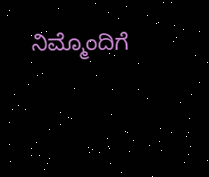ನಿಮ್ಮೊಂದಿಗೆ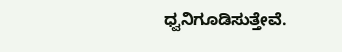ಧ್ವನಿಗೂಡಿಸುತ್ತೇವೆ.